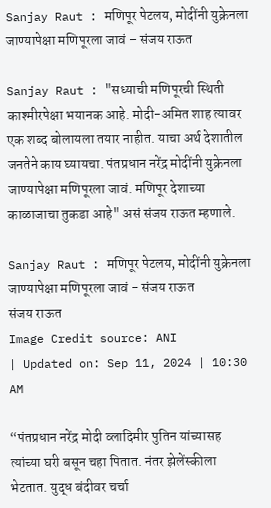Sanjay Raut : मणिपूर पेटलय, मोदींनी युक्रेनला जाण्यापेक्षा मणिपूरला जावं – संजय राऊत

Sanjay Raut : "सध्याची मणिपूरची स्थिती काश्मीरपेक्षा भयानक आहे. मोदी-अमित शाह त्यावर एक शब्द बोलायला तयार नाहीत. याचा अर्थ देशातील जनतेने काय घ्यायचा. पंतप्रधान नरेंद्र मोदींनी युक्रेनला जाण्यापेक्षा मणिपूरला जावं. मणिपूर देशाच्या काळाजाचा तुकडा आहे" असं संजय राऊत म्हणाले.

Sanjay Raut : मणिपूर पेटलय, मोदींनी युक्रेनला जाण्यापेक्षा मणिपूरला जावं - संजय राऊत
संजय राऊत
Image Credit source: ANI
| Updated on: Sep 11, 2024 | 10:30 AM

“पंतप्रधान नरेंद्र मोदी व्लादिमीर पुतिन यांच्यासह त्यांच्या घरी बसून चहा पितात. नंतर झेलेंस्कीला भेटतात. युद्ध बंदीवर चर्चा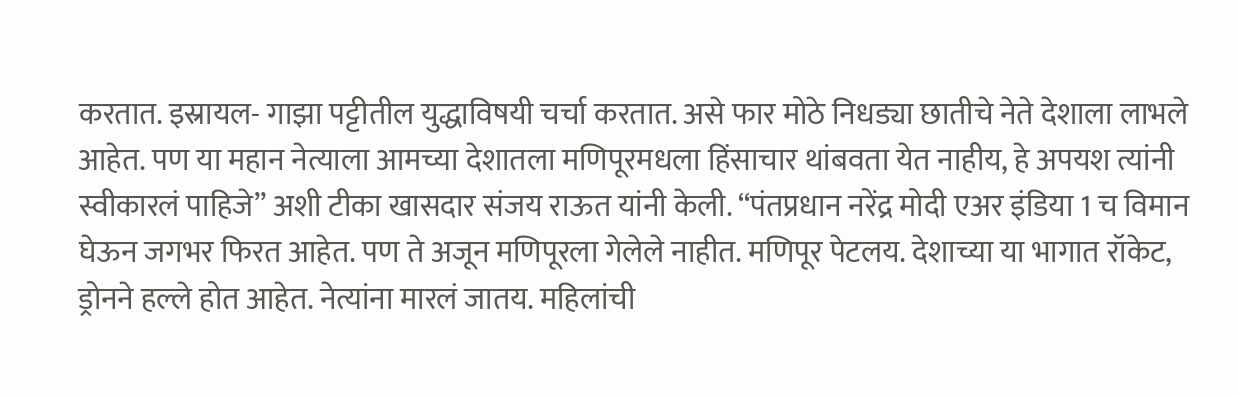करतात. इस्रायल- गाझा पट्टीतील युद्धाविषयी चर्चा करतात. असे फार मोठे निधड्या छातीचे नेते देशाला लाभले आहेत. पण या महान नेत्याला आमच्या देशातला मणिपूरमधला हिंसाचार थांबवता येत नाहीय, हे अपयश त्यांनी स्वीकारलं पाहिजे” अशी टीका खासदार संजय राऊत यांनी केली. “पंतप्रधान नरेंद्र मोदी एअर इंडिया 1 च विमान घेऊन जगभर फिरत आहेत. पण ते अजून मणिपूरला गेलेले नाहीत. मणिपूर पेटलय. देशाच्या या भागात रॉकेट, ड्रोनने हल्ले होत आहेत. नेत्यांना मारलं जातय. महिलांची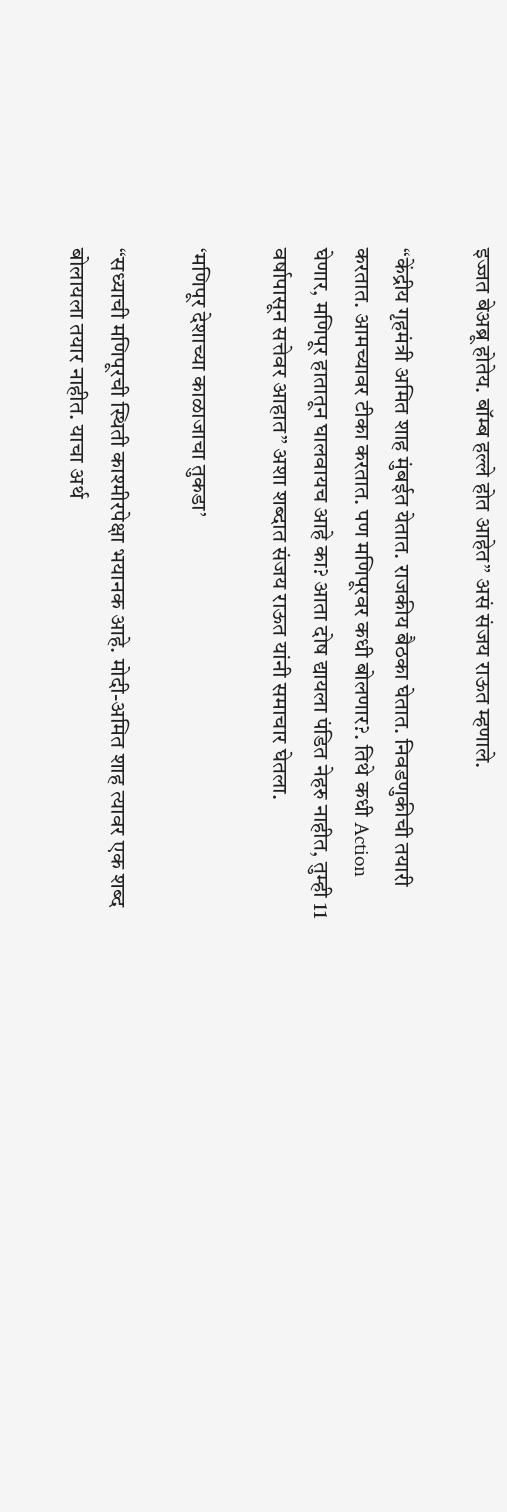इज्जत बेअब्रू होतेय. बॉम्ब हल्ले होत आहेत” असं संजय राऊत म्हणाले.

“केंद्रीय गृहमंत्री अमित शाह मुंबईत येतात. राजकीय बैठका घेतात. निवडणुकीची तयारी करतात. आमच्यावर टीका करतात. पण मणिपूरवर कधी बोलणार?. तिथे कधी Action घेणार, मणिपूर हातातून घालवायच आहे का? आता दोष द्यायला पंडित नेहरु नाहीत, तुम्ही 11 वर्षापासून सत्तेवर आहात” अशा शब्दात संजय राऊत यांनी समाचार घेतला.

‘मणिपूर देशाच्या काळाजाचा तुकडा’

“सध्याची मणिपूरची स्थिती काश्मीरपेक्षा भयानक आहे. मोदी-अमित शाह त्यावर एक शब्द बोलायला तयार नाहीत. याचा अर्थ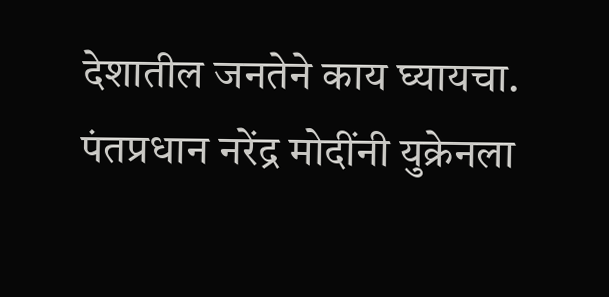देशातील जनतेने काय घ्यायचा. पंतप्रधान नरेंद्र मोदींनी युक्रेनला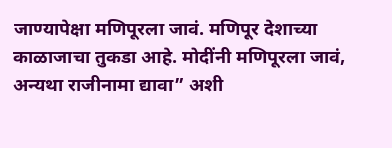जाण्यापेक्षा मणिपूरला जावं. मणिपूर देशाच्या काळाजाचा तुकडा आहे. मोदींनी मणिपूरला जावं, अन्यथा राजीनामा द्यावा” अशी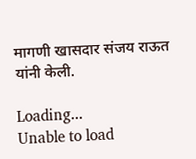मागणी खासदार संजय राऊत यांनी केली.

Loading...
Unable to load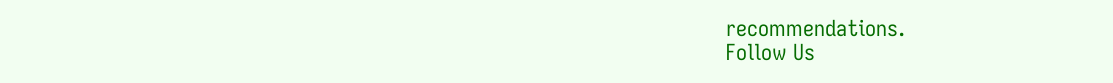recommendations.
Follow Us